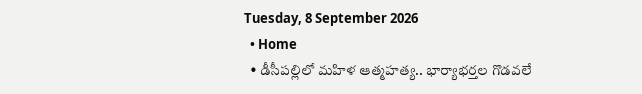Tuesday, 8 September 2026
  • Home
  • డీసీపల్లిలో మహిళ ఆత్మహత్య.. భార్యాభర్తల గొడవలే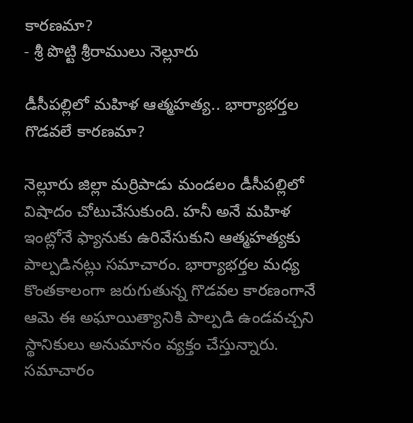కారణమా?
- శ్రీ పొట్టి శ్రీరాములు నెల్లూరు

డీసీపల్లిలో మహిళ ఆత్మహత్య.. భార్యాభర్తల గొడవలే కారణమా?

నెల్లూరు జిల్లా మర్రిపాడు మండలం డీసీపల్లిలో విషాదం చోటుచేసుకుంది. హనీ అనే మహిళ ఇంట్లోనే ఫ్యానుకు ఉరివేసుకుని ఆత్మహత్యకు పాల్పడినట్లు సమాచారం. భార్యాభర్తల మధ్య కొంతకాలంగా జరుగుతున్న గొడవల కారణంగానే ఆమె ఈ అఘాయిత్యానికి పాల్పడి ఉండవచ్చని స్థానికులు అనుమానం వ్యక్తం చేస్తున్నారు. సమాచారం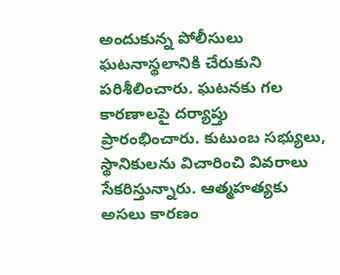అందుకున్న పోలీసులు ఘటనాస్థలానికి చేరుకుని పరిశీలించారు. ఘటనకు గల కారణాలపై దర్యాప్తు ప్రారంభించారు. కుటుంబ సభ్యులు, స్థానికులను విచారించి వివరాలు సేకరిస్తున్నారు. ఆత్మహత్యకు అసలు కారణం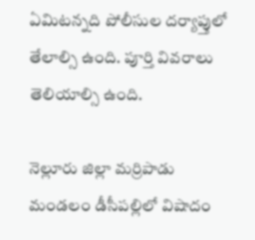ఏమిటన్నది పోలీసుల దర్యాప్తులో తేలాల్సి ఉంది. పూర్తి వివరాలు తెలియాల్సి ఉంది.

నెల్లూరు జిల్లా మర్రిపాడు మండలం డీసీపల్లిలో విషాదం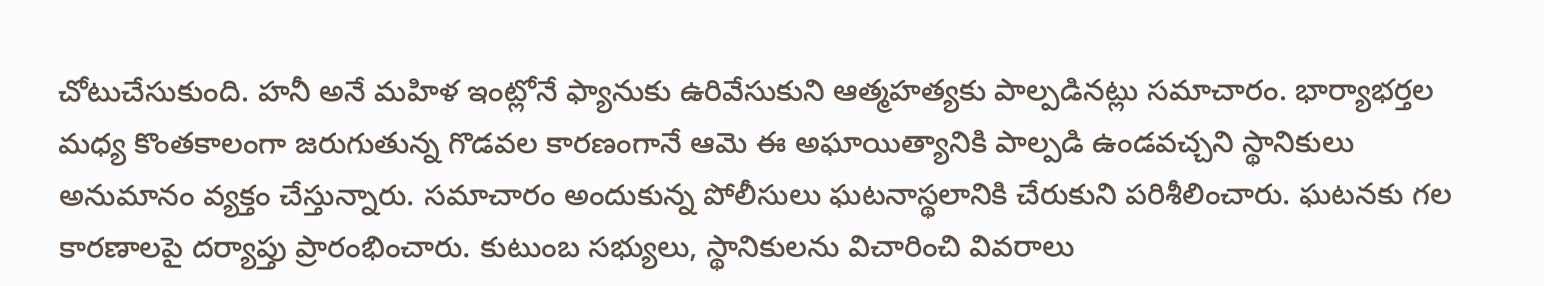చోటుచేసుకుంది. హనీ అనే మహిళ ఇంట్లోనే ఫ్యానుకు ఉరివేసుకుని ఆత్మహత్యకు పాల్పడినట్లు సమాచారం. భార్యాభర్తల మధ్య కొంతకాలంగా జరుగుతున్న గొడవల కారణంగానే ఆమె ఈ అఘాయిత్యానికి పాల్పడి ఉండవచ్చని స్థానికులు అనుమానం వ్యక్తం చేస్తున్నారు. సమాచారం అందుకున్న పోలీసులు ఘటనాస్థలానికి చేరుకుని పరిశీలించారు. ఘటనకు గల కారణాలపై దర్యాప్తు ప్రారంభించారు. కుటుంబ సభ్యులు, స్థానికులను విచారించి వివరాలు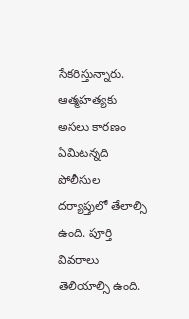సేకరిస్తున్నారు. ఆత్మహత్యకు అసలు కారణం ఏమిటన్నది పోలీసుల దర్యాప్తులో తేలాల్సి ఉంది. పూర్తి వివరాలు తెలియాల్సి ఉంది.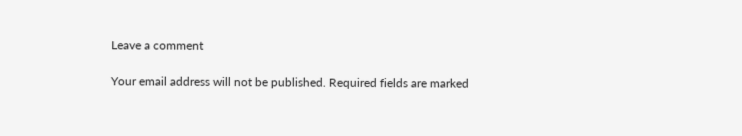Leave a comment

Your email address will not be published. Required fields are marked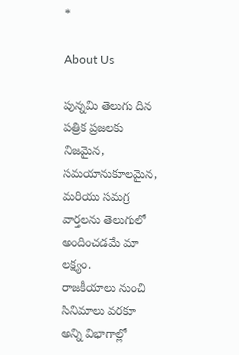*

About Us

పున్నమి తెలుగు దిన పత్రిక ప్రజలకు నిజమైన, సమయానుకూలమైన, మరియు సమగ్ర వార్తలను తెలుగులో అందించడమే మా లక్ష్యం.
రాజకీయాలు నుంచి సినిమాలు వరకూ అన్ని విభాగాల్లో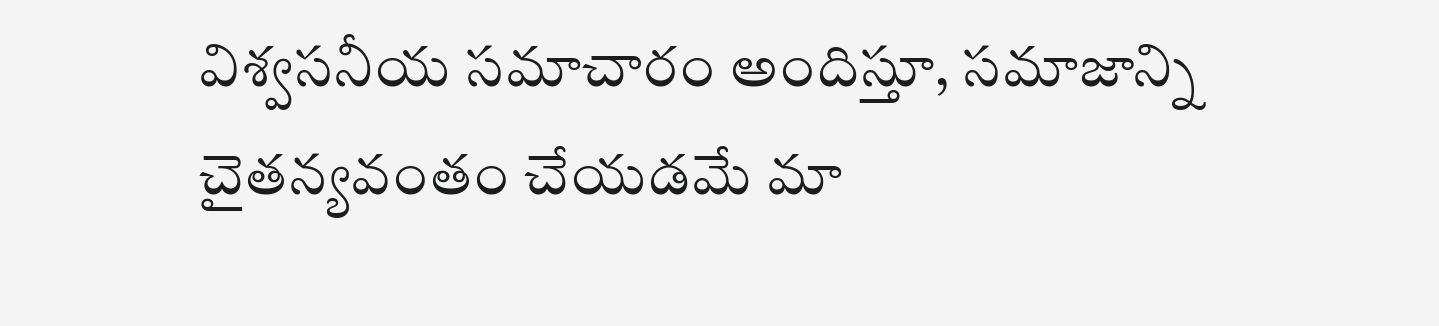విశ్వసనీయ సమాచారం అందిస్తూ, సమాజాన్ని చైతన్యవంతం చేయడమే మా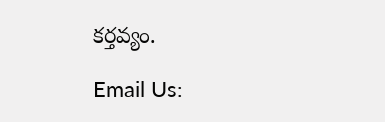కర్తవ్యం.

Email Us: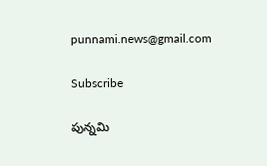punnami.news@gmail.com

Subscribe

పున్నమి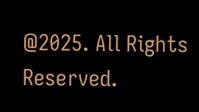@2025. All Rights Reserved.